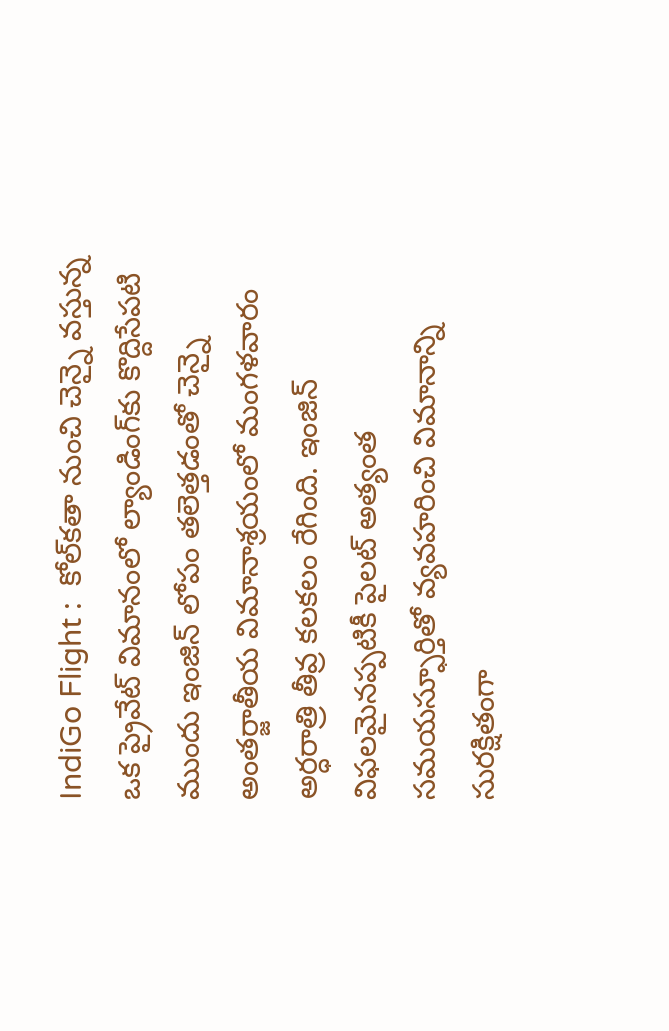IndiGo Flight :  కోల్‌కతా నుంచి చెన్నై వస్తున్న ఒక ప్రైవేట్ విమానంలో ల్యాండింగ్‌కు కొద్దిసేపటి ముందు ఇంజిన్ లోపం తలెత్తడంతో చెన్నై అంతర్జాతీయ విమానాశ్రయంలో మంగళవారం అర్ధరాత్రి తీవ్ర కలకలం రేగింది. ఇంజిన్ విఫలమైనప్పటికీ పైలట్ అత్యంత సమయస్ఫూర్తితో వ్యవహరించి విమానాన్ని సురక్షితంగా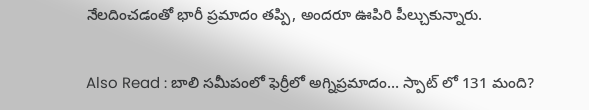నేలదించడంతో భారీ ప్రమాదం తప్పి, అందరూ ఊపిరి పీల్చుకున్నారు.

Also Read : బాలి సమీపంలో ఫెర్రీలో అగ్నిప్రమాదం… స్పాట్ లో 131 మంది?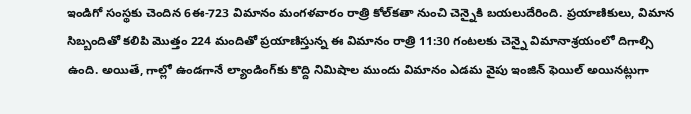ఇండిగో సంస్థకు చెందిన 6ఈ-723 విమానం మంగళవారం రాత్రి కోల్‌కతా నుంచి చెన్నైకి బయలుదేరింది. ప్రయాణికులు, విమాన సిబ్బందితో కలిపి మొత్తం 224 మందితో ప్రయాణిస్తున్న ఈ విమానం రాత్రి 11:30 గంటలకు చెన్నై విమానాశ్రయంలో దిగాల్సి ఉంది. అయితే, గాల్లో ఉండగానే ల్యాండింగ్‌కు కొద్ది నిమిషాల ముందు విమానం ఎడమ వైపు ఇంజిన్ ఫెయిల్ అయినట్లుగా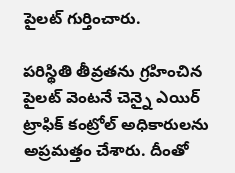పైలట్ గుర్తించారు.

పరిస్థితి తీవ్రతను గ్రహించిన పైలట్ వెంటనే చెన్నై ఎయిర్ ట్రాఫిక్ కంట్రోల్ అధికారులను అప్రమత్తం చేశారు. దీంతో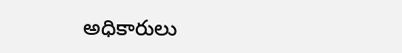అధికారులు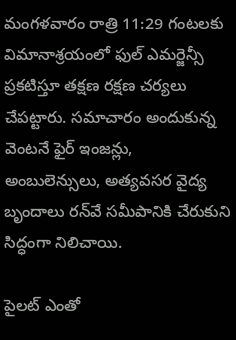మంగళవారం రాత్రి 11:29 గంటలకు విమానాశ్రయంలో ఫుల్ ఎమర్జెన్సీ ప్రకటిస్తూ తక్షణ రక్షణ చర్యలు చేపట్టారు. సమాచారం అందుకున్న వెంటనే ఫైర్ ఇంజన్లు, అంబులెన్సులు, అత్యవసర వైద్య బృందాలు రన్‌వే సమీపానికి చేరుకుని సిద్ధంగా నిలిచాయి.

పైలట్ ఎంతో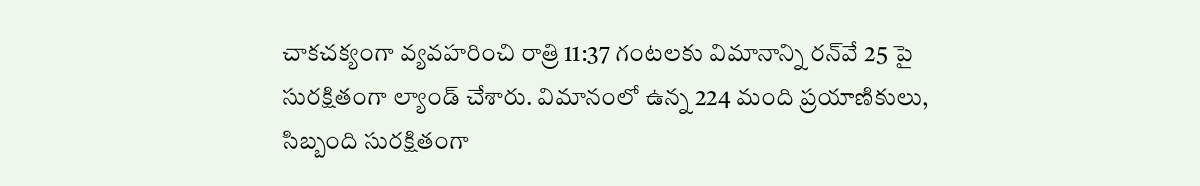చాకచక్యంగా వ్యవహరించి రాత్రి 11:37 గంటలకు విమానాన్ని రన్‌వే 25 పై సురక్షితంగా ల్యాండ్ చేశారు. విమానంలో ఉన్న 224 మంది ప్రయాణికులు, సిబ్బంది సురక్షితంగా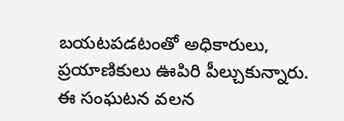బయటపడటంతో అధికారులు, ప్రయాణికులు ఊపిరి పీల్చుకున్నారు. ఈ సంఘటన వలన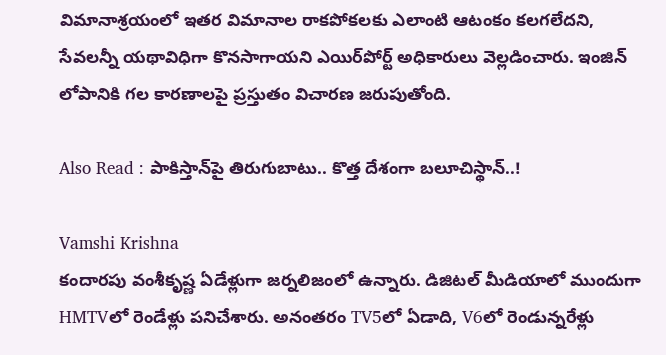విమానాశ్రయంలో ఇతర విమానాల రాకపోకలకు ఎలాంటి ఆటంకం కలగలేదని, సేవలన్నీ యథావిధిగా కొనసాగాయని ఎయిర్‌పోర్ట్ అధికారులు వెల్లడించారు. ఇంజిన్ లోపానికి గల కారణాలపై ప్రస్తుతం విచారణ జరుపుతోంది.

Also Read : పాకిస్తాన్‌పై తిరుగుబాటు.. కొత్త దేశంగా బలూచిస్థాన్..!

Vamshi Krishna
కందారపు వంశీకృష్ణ ఏడేళ్లుగా జర్నలిజంలో ఉన్నారు. డిజిటల్ మీడియాలో ముందుగా HMTVలో రెండేళ్లు పనిచేశారు. అనంతరం TV5లో ఏడాది, V6లో రెండున్నరేళ్లు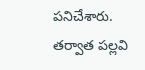పనిచేశారు. తర్వాత పల్లవి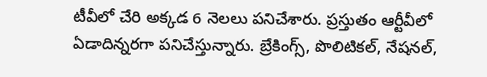టీవీలో చేరి అక్కడ 6 నెలలు పనిచేశారు. ప్రస్తుతం ఆర్టీవీలో ఏడాదిన్నరగా పనిచేస్తున్నారు. బ్రేకింగ్స్, పొలిటికల్, నేషనల్,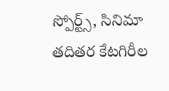స్పోర్ట్స్, సినిమా తదితర కేటగిరీల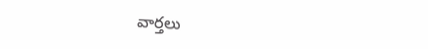వార్తలు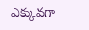ఎక్కువగా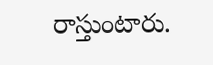రాస్తుంటారు.